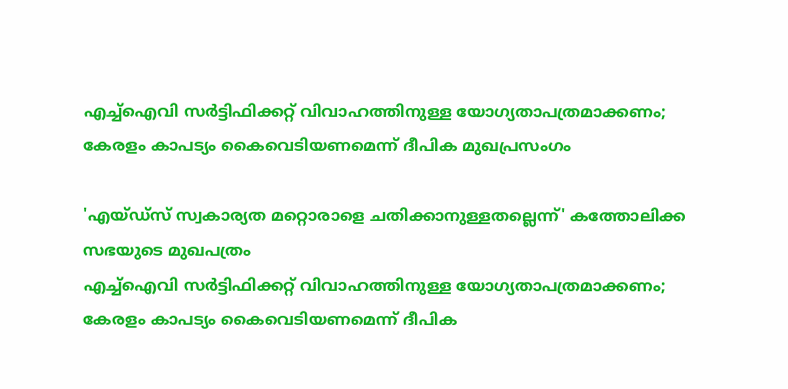എച്ച്ഐവി സർട്ടിഫിക്കറ്റ് വിവാഹത്തിനുള്ള യോഗ്യതാപത്രമാക്കണം; കേരളം കാപട്യം കൈവെടിയണമെന്ന് ദീപിക മുഖപ്രസംഗം

'എയ്ഡ്സ് സ്വകാര്യത മറ്റൊരാളെ ചതിക്കാനുള്ളതല്ലെന്ന്' കത്തോലിക്ക സഭയുടെ മുഖപത്രം
എച്ച്ഐവി സർട്ടിഫിക്കറ്റ് വിവാഹത്തിനുള്ള യോഗ്യതാപത്രമാക്കണം; കേരളം കാപട്യം കൈവെടിയണമെന്ന് ദീപിക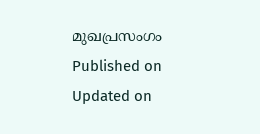മുഖപ്രസംഗം
Published on
Updated on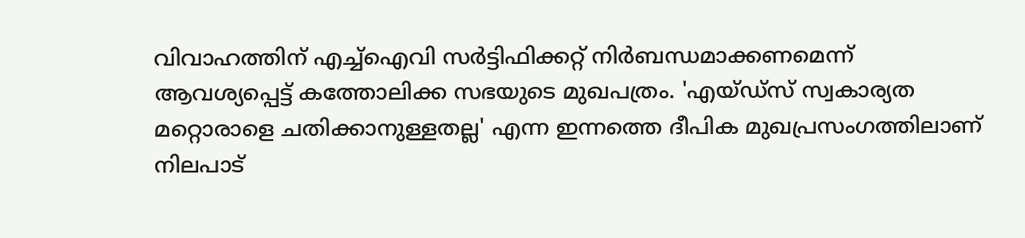വിവാഹത്തിന് എച്ച്ഐവി സർട്ടിഫിക്കറ്റ് നിർബന്ധമാക്കണമെന്ന് ആവശ്യപ്പെട്ട് കത്തോലിക്ക സഭയുടെ മുഖപത്രം. 'എയ്ഡ്സ് സ്വകാര്യത മറ്റൊരാളെ ചതിക്കാനുള്ളതല്ല' എന്ന ഇന്നത്തെ ദീപിക മുഖപ്രസംഗത്തിലാണ് നിലപാട്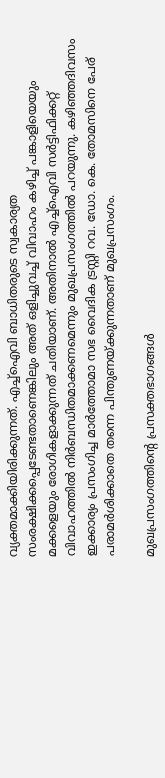വ്യക്തമാക്കിയിരിക്കുന്നത്. എച്ച്ഐവി ബാധിതരുടെ സ്വകാര്യത സംരക്ഷിക്കപ്പെടേണ്ടതാണെങ്കിലും അത് ഒളിച്ചുവച്ച് വിവാഹം കഴിച്ച് പങ്കാളിയെയും മക്കളെയും രോഗികളാക്കുന്നത് ചതിയാണ്. അതിനാൽ എച്ച്ഐവി സർട്ടിഫിക്കറ്റ് വിവാഹത്തിൽ നിർബന്ധിതമാക്കണമെന്നും മുഖപ്രസംഗത്തില്‍ പറയുന്നു. കഴിഞ്ഞദിവസം ഇക്കാര്യം പ്രസംഗിച്ച മാർത്തോമാ സഭ വൈദിക ട്രസ്റ്റി റവ. ഡോ. കെ. തോമസിനെ പേര് പരാമര്‍ശിക്കാതെ തന്നെ പിന്തുണയ്ക്കുന്നതാണ് മുഖപ്രസംഗം.

മുഖപ്രസംഗത്തിന്റെ പ്രസക്തഭാഗങ്ങള്‍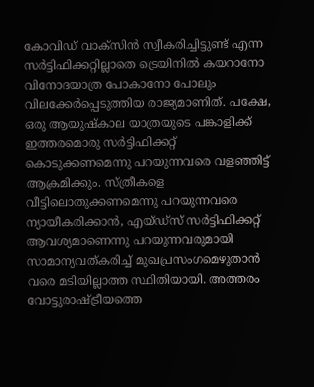കോവിഡ് വാക്സിൻ സ്വീകരിച്ചിട്ടുണ്ട് എന്ന സർട്ടിഫിക്കറ്റില്ലാതെ ട്രെയിനിൽ കയറാനോ വിനോദയാത്ര പോകാനോ പോലും വിലക്കേർപ്പെടുത്തിയ രാജ്യമാണിത്. പക്ഷേ, ഒരു ആയുഷ്കാല യാത്രയുടെ പങ്കാളിക്ക് ഇത്തരമൊരു സർട്ടിഫിക്കറ്റ് കൊടുക്കണമെന്നു പറയുന്നവരെ വളഞ്ഞിട്ട് ആക്രമിക്കും. സ്ത്രീകളെ വീട്ടിലൊതുക്കണമെന്നു പറയുന്നവരെ ന്യായീകരിക്കാൻ, എയ്ഡ്സ് സർട്ടിഫിക്കറ്റ് ആവശ്യമാണെന്നു പറയുന്നവരുമായി സാമാന്യവത്കരിച്ച് മുഖപ്രസംഗമെഴുതാൻ വരെ മടിയില്ലാത്ത സ്ഥിതിയായി. അത്തരം വോട്ടുരാഷ്‌ട്രീയത്തെ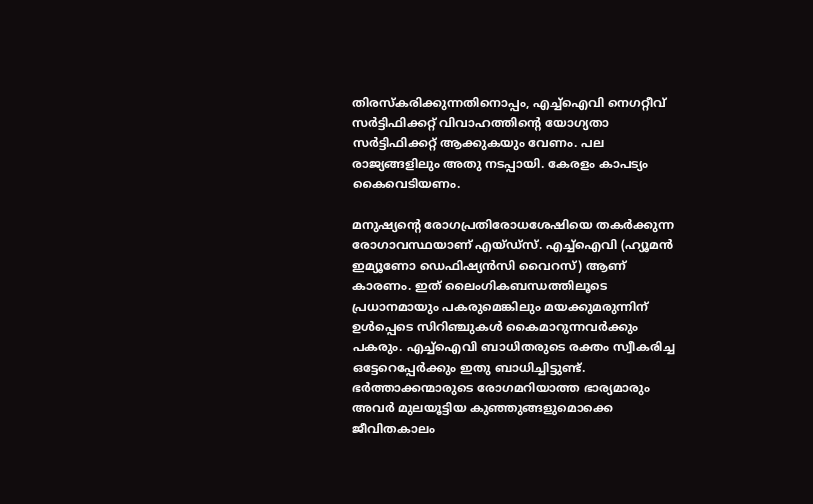തിരസ്കരിക്കുന്നതിനൊപ്പം, എച്ച്ഐവി നെഗറ്റീവ് സർട്ടിഫിക്കറ്റ് വിവാഹത്തിന്റെ യോഗ്യതാ സർട്ടിഫിക്കറ്റ് ആക്കുകയും വേണം. പല രാജ്യങ്ങളിലും അതു നടപ്പായി. കേരളം കാപട്യം കൈവെടിയണം.

മനുഷ്യന്റെ രോഗപ്രതിരോധശേഷിയെ തകർക്കുന്ന രോഗാവസ്ഥയാണ് എയ്ഡ്സ്. എച്ച്ഐവി (ഹ്യൂമൻ ഇമ്യൂണോ ഡെഫിഷ്യൻസി വൈറസ്) ആണ് കാരണം. ഇത് ലൈംഗികബന്ധത്തിലൂടെ പ്രധാനമായും പകരുമെങ്കിലും മയക്കുമരുന്നിന് ഉൾപ്പെടെ സിറിഞ്ചുകൾ കൈമാറുന്നവർക്കും പകരും. എച്ച്ഐവി ബാധിതരുടെ രക്തം സ്വീകരിച്ച ഒട്ടേറെപ്പേർക്കും ഇതു ബാധിച്ചിട്ടുണ്ട്. ഭർത്താക്കന്മാരുടെ രോഗമറിയാത്ത ഭാര്യമാരും അവർ മുലയൂട്ടിയ കുഞ്ഞുങ്ങളുമൊക്കെ ജീവിതകാലം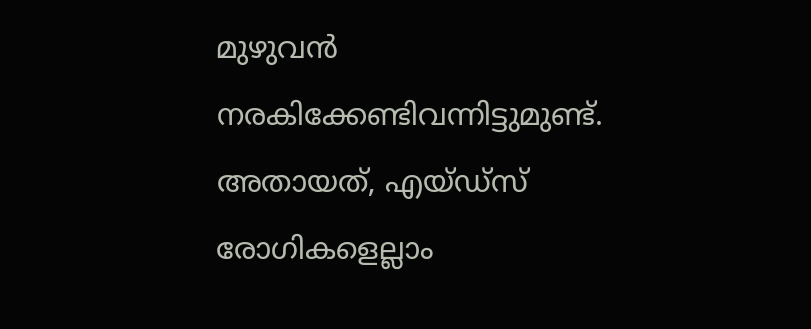മുഴുവൻ നരകിക്കേണ്ടിവന്നിട്ടുമുണ്ട്. അതായത്, എയ്ഡ്സ് രോഗികളെല്ലാം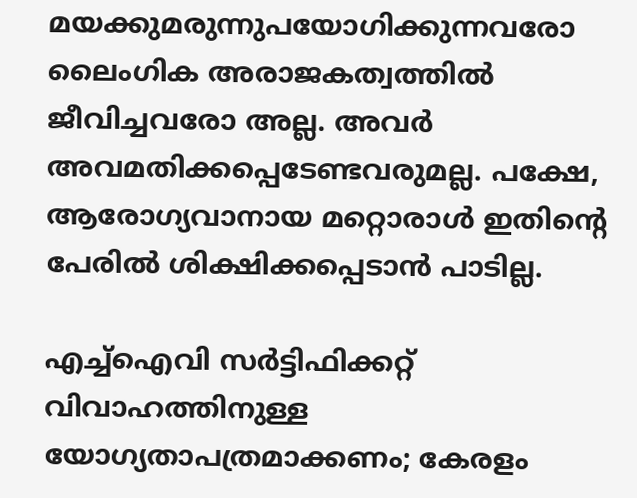മയക്കുമരുന്നുപയോഗിക്കുന്നവരോ ലൈംഗിക അരാജകത്വത്തിൽ ജീവിച്ചവരോ അല്ല. അവർ അവമതിക്കപ്പെടേണ്ടവരുമല്ല. പക്ഷേ, ആരോഗ്യവാനായ മറ്റൊരാൾ ഇതിന്റെ പേരിൽ ശിക്ഷിക്കപ്പെടാൻ പാടില്ല.

എച്ച്ഐവി സർട്ടിഫിക്കറ്റ് വിവാഹത്തിനുള്ള യോഗ്യതാപത്രമാക്കണം; കേരളം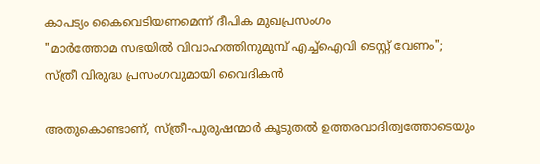കാപട്യം കൈവെടിയണമെന്ന് ദീപിക മുഖപ്രസംഗം
"മാര്‍ത്തോമ സഭയില്‍ വിവാഹത്തിനുമുമ്പ് എച്ച്ഐവി ടെസ്റ്റ് വേണം"; സ്ത്രീ വിരുദ്ധ പ്രസംഗവുമായി വൈദികന്‍

അതുകൊണ്ടാണ്, സ്ത്രീ-പുരുഷന്മാർ കൂടുതൽ ഉത്തരവാദിത്വത്തോടെയും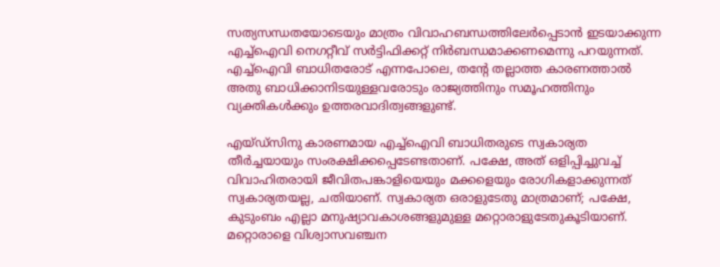സത്യസന്ധതയോടെയും മാത്രം വിവാഹബന്ധത്തിലേർപ്പെടാൻ ഇടയാക്കുന്ന എച്ച്ഐവി നെഗറ്റീവ് സർട്ടിഫിക്കറ്റ് നിർബന്ധമാക്കണമെന്നു പറയുന്നത്. എച്ച്ഐവി ബാധിതരോട് എന്നപോലെ, തന്റേ തല്ലാത്ത കാരണത്താൽ അതു ബാധിക്കാനിടയുള്ളവരോടും രാജ്യത്തിനും സമൂഹത്തിനും വ്യക്തികൾക്കും ഉത്തരവാദിത്വങ്ങളുണ്ട്.

എയ്ഡ്സിനു കാരണമായ എച്ച്ഐവി ബാധിതരുടെ സ്വകാര്യത തീർച്ചയായും സംരക്ഷിക്കപ്പെടേണ്ടതാണ്. പക്ഷേ, അത് ഒളിപ്പിച്ചുവച്ച് വിവാഹിതരായി ജീവിതപങ്കാളിയെയും മക്കളെയും രോഗികളാക്കുന്നത് സ്വകാര്യതയല്ല, ചതിയാണ്. സ്വകാര്യത ഒരാളുടേതു മാത്രമാണ്; പക്ഷേ, കുടുംബം എല്ലാ മനുഷ്യാവകാശങ്ങളുമുള്ള മറ്റൊരാളുടേതുകൂടിയാണ്. മറ്റൊരാളെ വിശ്വാസവഞ്ചന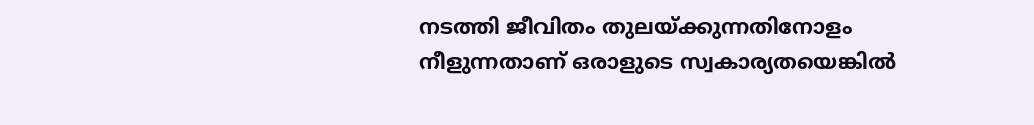നടത്തി ജീവിതം തുലയ്ക്കുന്നതിനോളം നീളുന്നതാണ് ഒരാളുടെ സ്വകാര്യതയെങ്കിൽ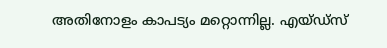അതിനോളം കാപട്യം മറ്റൊന്നില്ല. എയ്ഡ്സ്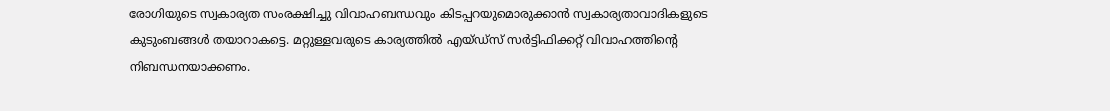രോഗിയുടെ സ്വകാര്യത സംരക്ഷിച്ചു വിവാഹബന്ധവും കിടപ്പറയുമൊരുക്കാൻ സ്വകാര്യതാവാദികളുടെ കുടുംബങ്ങൾ തയാറാകട്ടെ. മറ്റുള്ളവരുടെ കാര്യത്തിൽ എയ്ഡ്സ് സർട്ടിഫിക്കറ്റ് വിവാഹത്തിന്‍റെ നിബന്ധനയാക്കണം.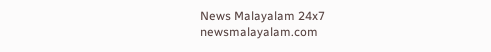News Malayalam 24x7
newsmalayalam.com